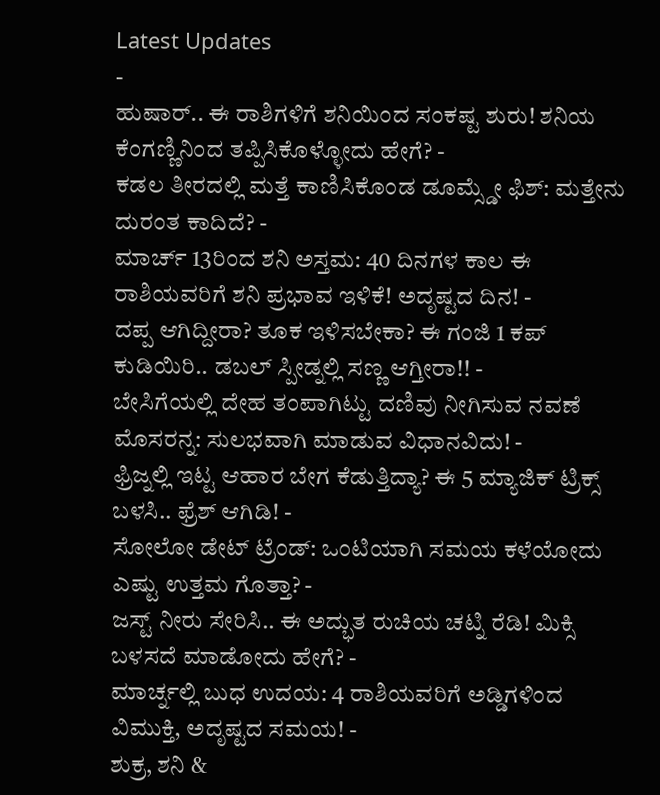Latest Updates
-
ಹುಷಾರ್.. ಈ ರಾಶಿಗಳಿಗೆ ಶನಿಯಿಂದ ಸಂಕಷ್ಟ ಶುರು! ಶನಿಯ ಕೆಂಗಣ್ಣಿನಿಂದ ತಪ್ಪಿಸಿಕೊಳ್ಳೋದು ಹೇಗೆ? -
ಕಡಲ ತೀರದಲ್ಲಿ ಮತ್ತೆ ಕಾಣಿಸಿಕೊಂಡ ಡೂಮ್ಸ್ಡೇ ಫಿಶ್: ಮತ್ತೇನು ದುರಂತ ಕಾದಿದೆ? -
ಮಾರ್ಚ್ 13ರಿಂದ ಶನಿ ಅಸ್ತಮ: 40 ದಿನಗಳ ಕಾಲ ಈ ರಾಶಿಯವರಿಗೆ ಶನಿ ಪ್ರಭಾವ ಇಳಿಕೆ! ಅದೃಷ್ಟದ ದಿನ! -
ದಪ್ಪ ಆಗಿದ್ದೀರಾ? ತೂಕ ಇಳಿಸಬೇಕಾ? ಈ ಗಂಜಿ 1 ಕಪ್ ಕುಡಿಯಿರಿ.. ಡಬಲ್ ಸ್ಪೀಡ್ನಲ್ಲಿ ಸಣ್ಣ ಆಗ್ತೀರಾ!! -
ಬೇಸಿಗೆಯಲ್ಲಿ ದೇಹ ತಂಪಾಗಿಟ್ಟು ದಣಿವು ನೀಗಿಸುವ ನವಣೆ ಮೊಸರನ್ನ: ಸುಲಭವಾಗಿ ಮಾಡುವ ವಿಧಾನವಿದು! -
ಫ್ರಿಜ್ನಲ್ಲಿ ಇಟ್ಟ ಆಹಾರ ಬೇಗ ಕೆಡುತ್ತಿದ್ಯಾ? ಈ 5 ಮ್ಯಾಜಿಕ್ ಟ್ರಿಕ್ಸ್ ಬಳಸಿ.. ಫ್ರೆಶ್ ಆಗಿಡಿ! -
ಸೋಲೋ ಡೇಟ್ ಟ್ರೆಂಡ್: ಒಂಟಿಯಾಗಿ ಸಮಯ ಕಳೆಯೋದು ಎಷ್ಟು ಉತ್ತಮ ಗೊತ್ತಾ? -
ಜಸ್ಟ್ ನೀರು ಸೇರಿಸಿ.. ಈ ಅದ್ಭುತ ರುಚಿಯ ಚಟ್ನಿ ರೆಡಿ! ಮಿಕ್ಸಿ ಬಳಸದೆ ಮಾಡೋದು ಹೇಗೆ? -
ಮಾರ್ಚ್ನಲ್ಲಿ ಬುಧ ಉದಯ: 4 ರಾಶಿಯವರಿಗೆ ಅಡ್ಡಿಗಳಿಂದ ವಿಮುಕ್ತಿ, ಅದೃಷ್ಟದ ಸಮಯ! -
ಶುಕ್ರ, ಶನಿ &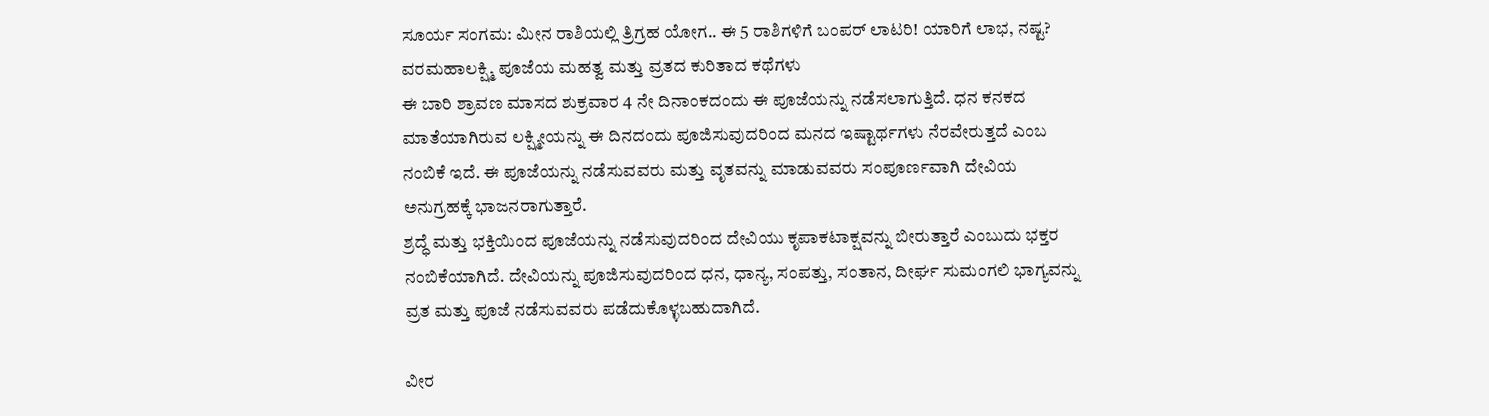ಸೂರ್ಯ ಸಂಗಮ: ಮೀನ ರಾಶಿಯಲ್ಲಿ ತ್ರಿಗ್ರಹ ಯೋಗ.. ಈ 5 ರಾಶಿಗಳಿಗೆ ಬಂಪರ್ ಲಾಟರಿ! ಯಾರಿಗೆ ಲಾಭ, ನಷ್ಟ?
ವರಮಹಾಲಕ್ಷ್ಮಿ ಪೂಜೆಯ ಮಹತ್ವ ಮತ್ತು ವ್ರತದ ಕುರಿತಾದ ಕಥೆಗಳು
ಈ ಬಾರಿ ಶ್ರಾವಣ ಮಾಸದ ಶುಕ್ರವಾರ 4 ನೇ ದಿನಾಂಕದಂದು ಈ ಪೂಜೆಯನ್ನು ನಡೆಸಲಾಗುತ್ತಿದೆ. ಧನ ಕನಕದ ಮಾತೆಯಾಗಿರುವ ಲಕ್ಷ್ಮೀಯನ್ನು ಈ ದಿನದಂದು ಪೂಜಿಸುವುದರಿಂದ ಮನದ ಇಷ್ಟಾರ್ಥಗಳು ನೆರವೇರುತ್ತದೆ ಎಂಬ ನಂಬಿಕೆ ಇದೆ. ಈ ಪೂಜೆಯನ್ನು ನಡೆಸುವವರು ಮತ್ತು ವೃತವನ್ನು ಮಾಡುವವರು ಸಂಪೂರ್ಣವಾಗಿ ದೇವಿಯ ಅನುಗ್ರಹಕ್ಕೆ ಭಾಜನರಾಗುತ್ತಾರೆ.
ಶ್ರದ್ಧೆ ಮತ್ತು ಭಕ್ತಿಯಿಂದ ಪೂಜೆಯನ್ನು ನಡೆಸುವುದರಿಂದ ದೇವಿಯು ಕೃಪಾಕಟಾಕ್ಷವನ್ನು ಬೀರುತ್ತಾರೆ ಎಂಬುದು ಭಕ್ತರ ನಂಬಿಕೆಯಾಗಿದೆ. ದೇವಿಯನ್ನು ಪೂಜಿಸುವುದರಿಂದ ಧನ, ಧಾನ್ಯ, ಸಂಪತ್ತು, ಸಂತಾನ, ದೀರ್ಘ ಸುಮಂಗಲಿ ಭಾಗ್ಯವನ್ನು ವ್ರತ ಮತ್ತು ಪೂಜೆ ನಡೆಸುವವರು ಪಡೆದುಕೊಳ್ಳಬಹುದಾಗಿದೆ.

ವೀರ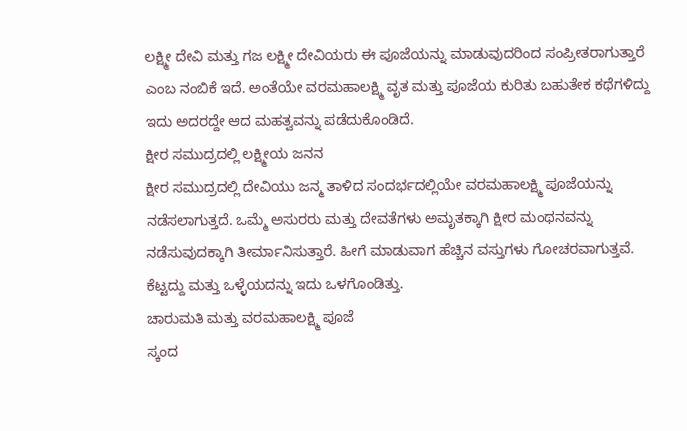ಲಕ್ಷ್ಮೀ ದೇವಿ ಮತ್ತು ಗಜ ಲಕ್ಷ್ಮೀ ದೇವಿಯರು ಈ ಪೂಜೆಯನ್ನು ಮಾಡುವುದರಿಂದ ಸಂಪ್ರೀತರಾಗುತ್ತಾರೆ ಎಂಬ ನಂಬಿಕೆ ಇದೆ. ಅಂತೆಯೇ ವರಮಹಾಲಕ್ಷ್ಮಿ ವೃತ ಮತ್ತು ಪೂಜೆಯ ಕುರಿತು ಬಹುತೇಕ ಕಥೆಗಳಿದ್ದು ಇದು ಅದರದ್ದೇ ಆದ ಮಹತ್ವವನ್ನು ಪಡೆದುಕೊಂಡಿದೆ.
ಕ್ಷೀರ ಸಮುದ್ರದಲ್ಲಿ ಲಕ್ಷ್ಮೀಯ ಜನನ
ಕ್ಷೀರ ಸಮುದ್ರದಲ್ಲಿ ದೇವಿಯು ಜನ್ಮ ತಾಳಿದ ಸಂದರ್ಭದಲ್ಲಿಯೇ ವರಮಹಾಲಕ್ಷ್ಮಿ ಪೂಜೆಯನ್ನು ನಡೆಸಲಾಗುತ್ತದೆ. ಒಮ್ಮೆ ಅಸುರರು ಮತ್ತು ದೇವತೆಗಳು ಅಮೃತಕ್ಕಾಗಿ ಕ್ಷೀರ ಮಂಥನವನ್ನು ನಡೆಸುವುದಕ್ಕಾಗಿ ತೀರ್ಮಾನಿಸುತ್ತಾರೆ. ಹೀಗೆ ಮಾಡುವಾಗ ಹೆಚ್ಚಿನ ವಸ್ತುಗಳು ಗೋಚರವಾಗುತ್ತವೆ. ಕೆಟ್ಟದ್ದು ಮತ್ತು ಒಳ್ಳೆಯದನ್ನು ಇದು ಒಳಗೊಂಡಿತ್ತು.
ಚಾರುಮತಿ ಮತ್ತು ವರಮಹಾಲಕ್ಷ್ಮಿ ಪೂಜೆ
ಸ್ಕಂದ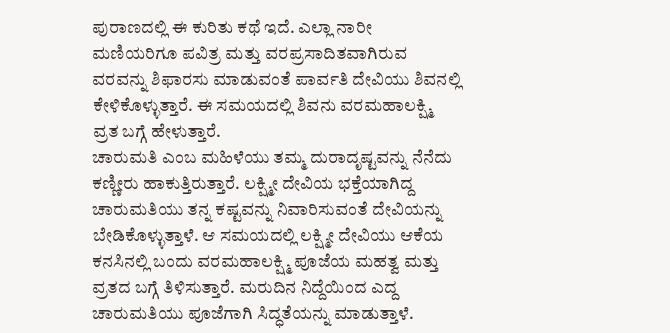ಪುರಾಣದಲ್ಲಿ ಈ ಕುರಿತು ಕಥೆ ಇದೆ. ಎಲ್ಲಾ ನಾರೀ ಮಣಿಯರಿಗೂ ಪವಿತ್ರ ಮತ್ತು ವರಪ್ರಸಾದಿತವಾಗಿರುವ ವರವನ್ನು ಶಿಫಾರಸು ಮಾಡುವಂತೆ ಪಾರ್ವತಿ ದೇವಿಯು ಶಿವನಲ್ಲಿ ಕೇಳಿಕೊಳ್ಳುತ್ತಾರೆ. ಈ ಸಮಯದಲ್ಲಿ ಶಿವನು ವರಮಹಾಲಕ್ಷ್ಮಿ ವ್ರತ ಬಗ್ಗೆ ಹೇಳುತ್ತಾರೆ.
ಚಾರುಮತಿ ಎಂಬ ಮಹಿಳೆಯು ತಮ್ಮ ದುರಾದೃಷ್ಟವನ್ನು ನೆನೆದು ಕಣ್ಣೀರು ಹಾಕುತ್ತಿರುತ್ತಾರೆ. ಲಕ್ಷ್ಮೀ ದೇವಿಯ ಭಕ್ತೆಯಾಗಿದ್ದ ಚಾರುಮತಿಯು ತನ್ನ ಕಷ್ಟವನ್ನು ನಿವಾರಿಸುವಂತೆ ದೇವಿಯನ್ನು ಬೇಡಿಕೊಳ್ಳುತ್ತಾಳೆ. ಆ ಸಮಯದಲ್ಲಿ ಲಕ್ಷ್ಮೀ ದೇವಿಯು ಆಕೆಯ ಕನಸಿನಲ್ಲಿ ಬಂದು ವರಮಹಾಲಕ್ಷ್ಮಿ ಪೂಜೆಯ ಮಹತ್ವ ಮತ್ತು ವ್ರತದ ಬಗ್ಗೆ ತಿಳಿಸುತ್ತಾರೆ. ಮರುದಿನ ನಿದ್ದೆಯಿಂದ ಎದ್ದ ಚಾರುಮತಿಯು ಪೂಜೆಗಾಗಿ ಸಿದ್ಧತೆಯನ್ನು ಮಾಡುತ್ತಾಳೆ.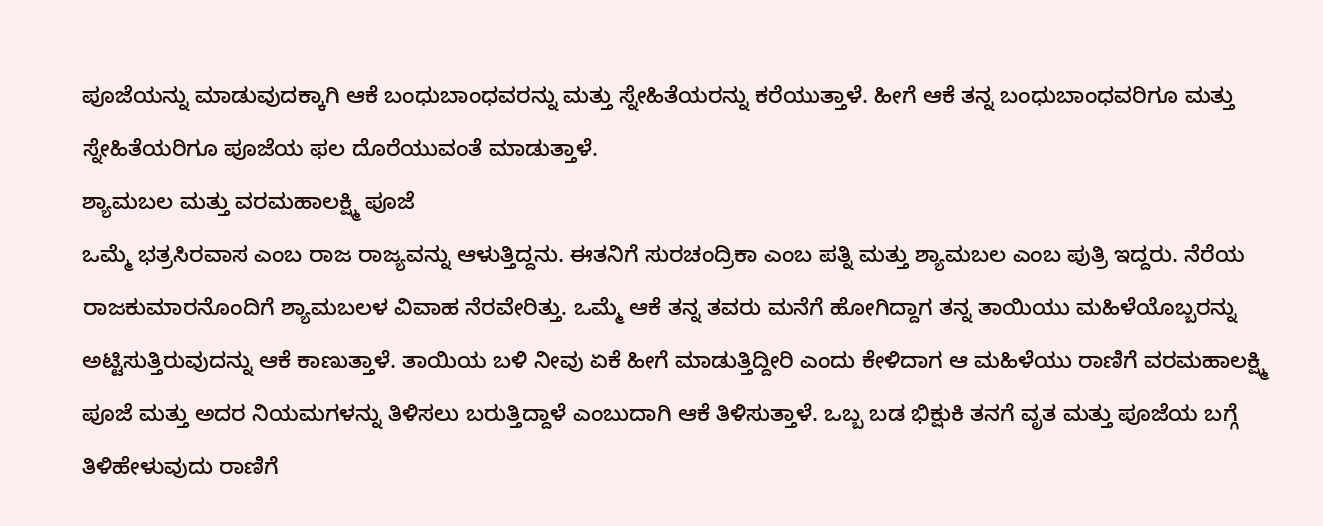ಪೂಜೆಯನ್ನು ಮಾಡುವುದಕ್ಕಾಗಿ ಆಕೆ ಬಂಧುಬಾಂಧವರನ್ನು ಮತ್ತು ಸ್ನೇಹಿತೆಯರನ್ನು ಕರೆಯುತ್ತಾಳೆ. ಹೀಗೆ ಆಕೆ ತನ್ನ ಬಂಧುಬಾಂಧವರಿಗೂ ಮತ್ತು ಸ್ನೇಹಿತೆಯರಿಗೂ ಪೂಜೆಯ ಫಲ ದೊರೆಯುವಂತೆ ಮಾಡುತ್ತಾಳೆ.
ಶ್ಯಾಮಬಲ ಮತ್ತು ವರಮಹಾಲಕ್ಷ್ಮಿ ಪೂಜೆ
ಒಮ್ಮೆ ಭತ್ರಸಿರವಾಸ ಎಂಬ ರಾಜ ರಾಜ್ಯವನ್ನು ಆಳುತ್ತಿದ್ದನು. ಈತನಿಗೆ ಸುರಚಂದ್ರಿಕಾ ಎಂಬ ಪತ್ನಿ ಮತ್ತು ಶ್ಯಾಮಬಲ ಎಂಬ ಪುತ್ರಿ ಇದ್ದರು. ನೆರೆಯ ರಾಜಕುಮಾರನೊಂದಿಗೆ ಶ್ಯಾಮಬಲಳ ವಿವಾಹ ನೆರವೇರಿತ್ತು. ಒಮ್ಮೆ ಆಕೆ ತನ್ನ ತವರು ಮನೆಗೆ ಹೋಗಿದ್ದಾಗ ತನ್ನ ತಾಯಿಯು ಮಹಿಳೆಯೊಬ್ಬರನ್ನು ಅಟ್ಟಿಸುತ್ತಿರುವುದನ್ನು ಆಕೆ ಕಾಣುತ್ತಾಳೆ. ತಾಯಿಯ ಬಳಿ ನೀವು ಏಕೆ ಹೀಗೆ ಮಾಡುತ್ತಿದ್ದೀರಿ ಎಂದು ಕೇಳಿದಾಗ ಆ ಮಹಿಳೆಯು ರಾಣಿಗೆ ವರಮಹಾಲಕ್ಷ್ಮಿ ಪೂಜೆ ಮತ್ತು ಅದರ ನಿಯಮಗಳನ್ನು ತಿಳಿಸಲು ಬರುತ್ತಿದ್ದಾಳೆ ಎಂಬುದಾಗಿ ಆಕೆ ತಿಳಿಸುತ್ತಾಳೆ. ಒಬ್ಬ ಬಡ ಭಿಕ್ಷುಕಿ ತನಗೆ ವೃತ ಮತ್ತು ಪೂಜೆಯ ಬಗ್ಗೆ ತಿಳಿಹೇಳುವುದು ರಾಣಿಗೆ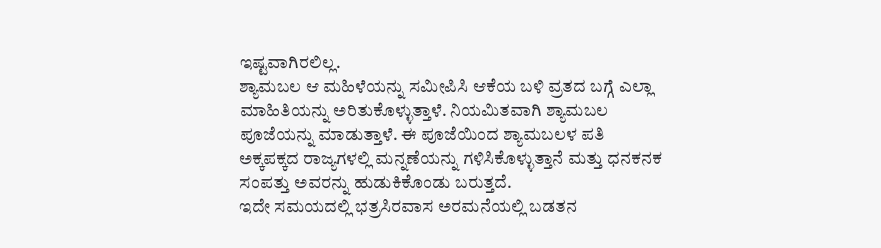ಇಷ್ಟವಾಗಿರಲಿಲ್ಲ.
ಶ್ಯಾಮಬಲ ಆ ಮಹಿಳೆಯನ್ನು ಸಮೀಪಿಸಿ ಆಕೆಯ ಬಳಿ ವ್ರತದ ಬಗ್ಗೆ ಎಲ್ಲಾ ಮಾಹಿತಿಯನ್ನು ಅರಿತುಕೊಳ್ಳುತ್ತಾಳೆ. ನಿಯಮಿತವಾಗಿ ಶ್ಯಾಮಬಲ ಪೂಜೆಯನ್ನು ಮಾಡುತ್ತಾಳೆ. ಈ ಪೂಜೆಯಿಂದ ಶ್ಯಾಮಬಲಳ ಪತಿ ಅಕ್ಕಪಕ್ಕದ ರಾಜ್ಯಗಳಲ್ಲಿ ಮನ್ನಣೆಯನ್ನು ಗಳಿಸಿಕೊಳ್ಳುತ್ತಾನೆ ಮತ್ತು ಧನಕನಕ ಸಂಪತ್ತು ಅವರನ್ನು ಹುಡುಕಿಕೊಂಡು ಬರುತ್ತದೆ.
ಇದೇ ಸಮಯದಲ್ಲಿ ಭತ್ರಸಿರವಾಸ ಅರಮನೆಯಲ್ಲಿ ಬಡತನ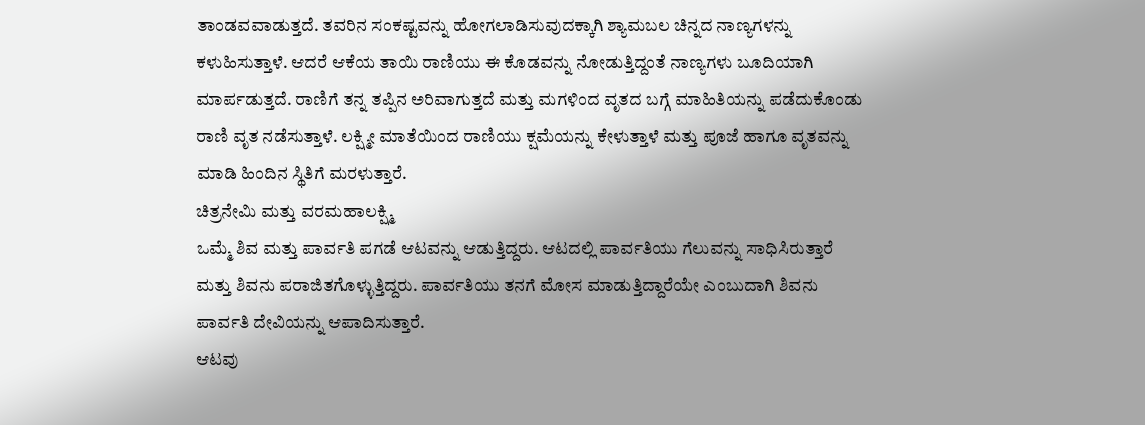ತಾಂಡವವಾಡುತ್ತದೆ. ತವರಿನ ಸಂಕಷ್ಟವನ್ನು ಹೋಗಲಾಡಿಸುವುದಕ್ಕಾಗಿ ಶ್ಯಾಮಬಲ ಚಿನ್ನದ ನಾಣ್ಯಗಳನ್ನು ಕಳುಹಿಸುತ್ತಾಳೆ. ಆದರೆ ಆಕೆಯ ತಾಯಿ ರಾಣಿಯು ಈ ಕೊಡವನ್ನು ನೋಡುತ್ತಿದ್ದಂತೆ ನಾಣ್ಯಗಳು ಬೂದಿಯಾಗಿ ಮಾರ್ಪಡುತ್ತದೆ. ರಾಣಿಗೆ ತನ್ನ ತಪ್ಪಿನ ಅರಿವಾಗುತ್ತದೆ ಮತ್ತು ಮಗಳಿಂದ ವೃತದ ಬಗ್ಗೆ ಮಾಹಿತಿಯನ್ನು ಪಡೆದುಕೊಂಡು ರಾಣಿ ವೃತ ನಡೆಸುತ್ತಾಳೆ. ಲಕ್ಷ್ಮೀ ಮಾತೆಯಿಂದ ರಾಣಿಯು ಕ್ಷಮೆಯನ್ನು ಕೇಳುತ್ತಾಳೆ ಮತ್ತು ಪೂಜೆ ಹಾಗೂ ವೃತವನ್ನು ಮಾಡಿ ಹಿಂದಿನ ಸ್ಥಿತಿಗೆ ಮರಳುತ್ತಾರೆ.
ಚಿತ್ರನೇಮಿ ಮತ್ತು ವರಮಹಾಲಕ್ಷ್ಮಿ
ಒಮ್ಮೆ ಶಿವ ಮತ್ತು ಪಾರ್ವತಿ ಪಗಡೆ ಆಟವನ್ನು ಆಡುತ್ತಿದ್ದರು. ಆಟದಲ್ಲಿ ಪಾರ್ವತಿಯು ಗೆಲುವನ್ನು ಸಾಧಿಸಿರುತ್ತಾರೆ ಮತ್ತು ಶಿವನು ಪರಾಜಿತಗೊಳ್ಳುತ್ತಿದ್ದರು. ಪಾರ್ವತಿಯು ತನಗೆ ಮೋಸ ಮಾಡುತ್ತಿದ್ದಾರೆಯೇ ಎಂಬುದಾಗಿ ಶಿವನು ಪಾರ್ವತಿ ದೇವಿಯನ್ನು ಆಪಾದಿಸುತ್ತಾರೆ.
ಆಟವು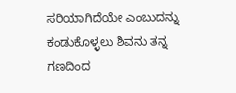ಸರಿಯಾಗಿದೆಯೇ ಎಂಬುದನ್ನು ಕಂಡುಕೊಳ್ಳಲು ಶಿವನು ತನ್ನ ಗಣದಿಂದ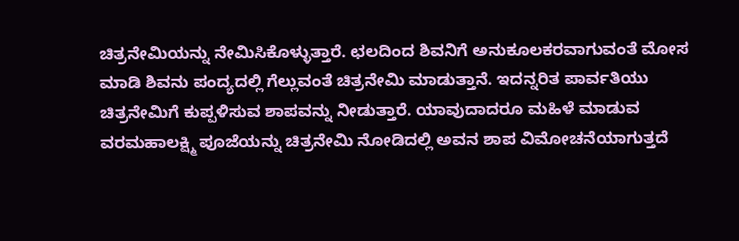ಚಿತ್ರನೇಮಿಯನ್ನು ನೇಮಿಸಿಕೊಳ್ಳುತ್ತಾರೆ. ಛಲದಿಂದ ಶಿವನಿಗೆ ಅನುಕೂಲಕರವಾಗುವಂತೆ ಮೋಸ ಮಾಡಿ ಶಿವನು ಪಂದ್ಯದಲ್ಲಿ ಗೆಲ್ಲುವಂತೆ ಚಿತ್ರನೇಮಿ ಮಾಡುತ್ತಾನೆ. ಇದನ್ನರಿತ ಪಾರ್ವತಿಯು ಚಿತ್ರನೇಮಿಗೆ ಕುಪ್ಪಳಿಸುವ ಶಾಪವನ್ನು ನೀಡುತ್ತಾರೆ. ಯಾವುದಾದರೂ ಮಹಿಳೆ ಮಾಡುವ ವರಮಹಾಲಕ್ಷ್ಮಿ ಪೂಜೆಯನ್ನು ಚಿತ್ರನೇಮಿ ನೋಡಿದಲ್ಲಿ ಅವನ ಶಾಪ ವಿಮೋಚನೆಯಾಗುತ್ತದೆ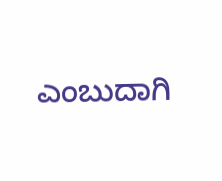ಎಂಬುದಾಗಿ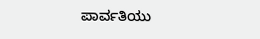ಪಾರ್ವತಿಯು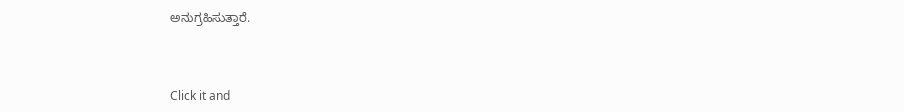ಅನುಗ್ರಹಿಸುತ್ತಾರೆ.



Click it and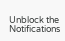Unblock the Notifications